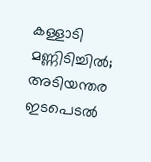കള്ളാടി മണ്ണിടിച്ചിൽ; അടിയന്തര ഇടപെടൽ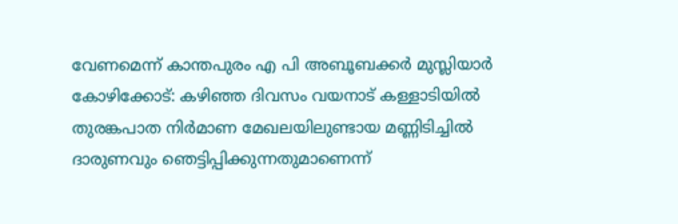വേണമെന്ന് കാന്തപുരം എ പി അബൂബക്കർ മുസ്ലിയാർ
കോഴിക്കോട്: കഴിഞ്ഞ ദിവസം വയനാട് കള്ളാടിയിൽ തുരങ്കപാത നിർമാണ മേഖലയിലുണ്ടായ മണ്ണിടിച്ചിൽ ദാരുണവും ഞെട്ടിപ്പിക്കുന്നതുമാണെന്ന്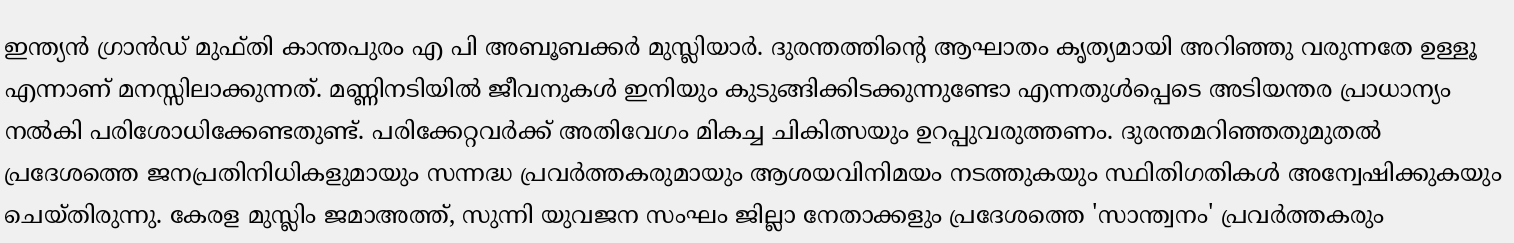ഇന്ത്യൻ ഗ്രാൻഡ് മുഫ്തി കാന്തപുരം എ പി അബൂബക്കർ മുസ്ലിയാർ. ദുരന്തത്തിന്റെ ആഘാതം കൃത്യമായി അറിഞ്ഞു വരുന്നതേ ഉള്ളൂ എന്നാണ് മനസ്സിലാക്കുന്നത്. മണ്ണിനടിയിൽ ജീവനുകൾ ഇനിയും കുടുങ്ങിക്കിടക്കുന്നുണ്ടോ എന്നതുൾപ്പെടെ അടിയന്തര പ്രാധാന്യം നൽകി പരിശോധിക്കേണ്ടതുണ്ട്. പരിക്കേറ്റവർക്ക് അതിവേഗം മികച്ച ചികിത്സയും ഉറപ്പുവരുത്തണം. ദുരന്തമറിഞ്ഞതുമുതൽ പ്രദേശത്തെ ജനപ്രതിനിധികളുമായും സന്നദ്ധ പ്രവർത്തകരുമായും ആശയവിനിമയം നടത്തുകയും സ്ഥിതിഗതികൾ അന്വേഷിക്കുകയും ചെയ്തിരുന്നു. കേരള മുസ്ലിം ജമാഅത്ത്, സുന്നി യുവജന സംഘം ജില്ലാ നേതാക്കളും പ്രദേശത്തെ 'സാന്ത്വനം' പ്രവർത്തകരും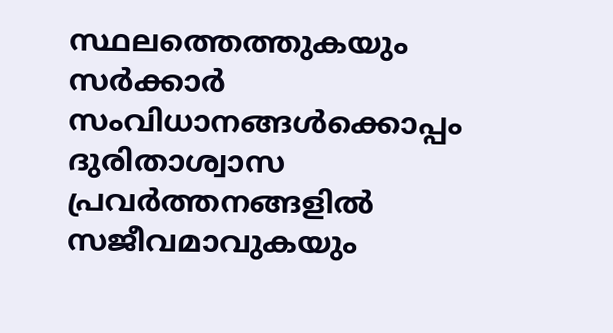സ്ഥലത്തെത്തുകയും സർക്കാർ സംവിധാനങ്ങൾക്കൊപ്പം ദുരിതാശ്വാസ പ്രവർത്തനങ്ങളിൽ സജീവമാവുകയും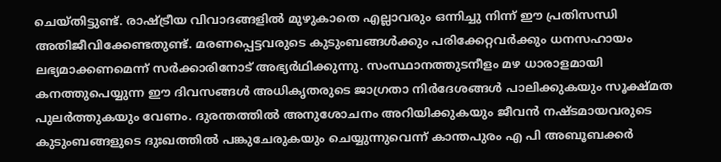ചെയ്തിട്ടുണ്ട്. രാഷ്ട്രീയ വിവാദങ്ങളിൽ മുഴുകാതെ എല്ലാവരും ഒന്നിച്ചു നിന്ന് ഈ പ്രതിസന്ധി അതിജീവിക്കേണ്ടതുണ്ട്. മരണപ്പെട്ടവരുടെ കുടുംബങ്ങൾക്കും പരിക്കേറ്റവർക്കും ധനസഹായം ലഭ്യമാക്കണമെന്ന് സർക്കാരിനോട് അഭ്യർഥിക്കുന്നു. സംസ്ഥാനത്തുടനീളം മഴ ധാരാളമായി കനത്തുപെയ്യുന്ന ഈ ദിവസങ്ങൾ അധികൃതരുടെ ജാഗ്രതാ നിർദേശങ്ങൾ പാലിക്കുകയും സൂക്ഷ്മത പുലർത്തുകയും വേണം. ദുരന്തത്തിൽ അനുശോചനം അറിയിക്കുകയും ജീവൻ നഷ്ടമായവരുടെ കുടുംബങ്ങളുടെ ദുഃഖത്തിൽ പങ്കുചേരുകയും ചെയ്യുന്നുവെന്ന് കാന്തപുരം എ പി അബൂബക്കർ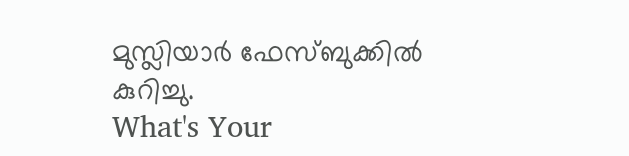മുസ്ലിയാർ ഫേസ്ബുക്കിൽ കുറിച്ചു.
What's Your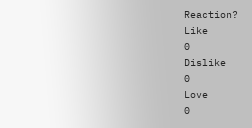Reaction?
Like
0
Dislike
0
Love
0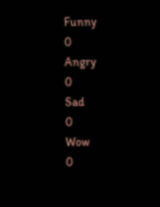Funny
0
Angry
0
Sad
0
Wow
0